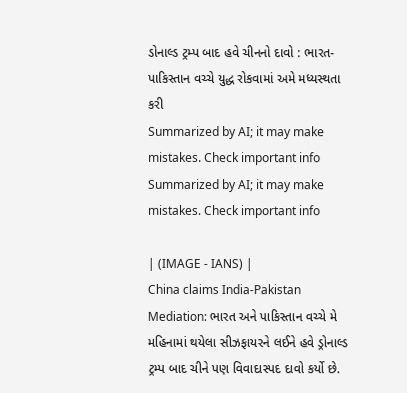ડોનાલ્ડ ટ્રમ્પ બાદ હવે ચીનનો દાવો : ભારત-પાકિસ્તાન વચ્ચે યુદ્ધ રોકવામાં અમે મધ્યસ્થતા કરી
Summarized by AI; it may make mistakes. Check important info
Summarized by AI; it may make mistakes. Check important info

| (IMAGE - IANS) |
China claims India-Pakistan Mediation: ભારત અને પાકિસ્તાન વચ્ચે મે મહિનામાં થયેલા સીઝફાયરને લઈને હવે ડ્રોનાલ્ડ ટ્રમ્પ બાદ ચીને પણ વિવાદાસ્પદ દાવો કર્યો છે.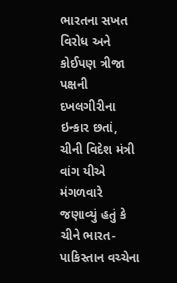ભારતના સખત વિરોધ અને કોઈપણ ત્રીજા પક્ષની દખલગીરીના ઇન્કાર છતાં, ચીની વિદેશ મંત્રી વાંગ યીએ મંગળવારે જણાવ્યું હતું કે ચીને ભારત-પાકિસ્તાન વચ્ચેના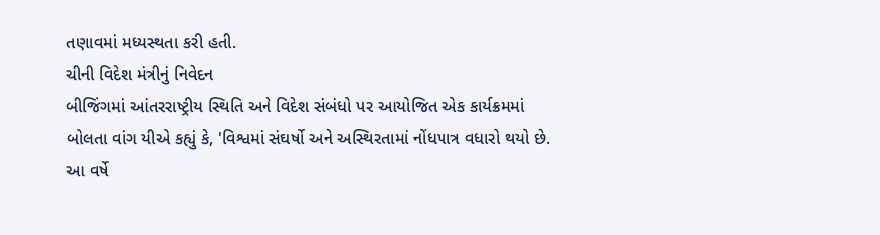તણાવમાં મધ્યસ્થતા કરી હતી.
ચીની વિદેશ મંત્રીનું નિવેદન
બીજિંગમાં આંતરરાષ્ટ્રીય સ્થિતિ અને વિદેશ સંબંધો પર આયોજિત એક કાર્યક્રમમાં બોલતા વાંગ યીએ કહ્યું કે, 'વિશ્વમાં સંઘર્ષો અને અસ્થિરતામાં નોંધપાત્ર વધારો થયો છે. આ વર્ષે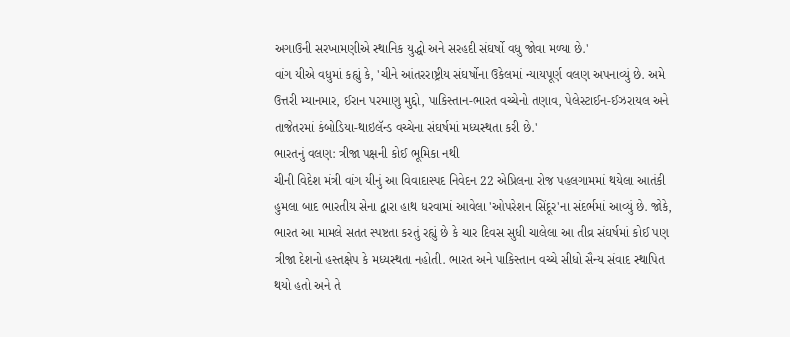અગાઉની સરખામણીએ સ્થાનિક યુદ્ધો અને સરહદી સંઘર્ષો વધુ જોવા મળ્યા છે.'
વાંગ યીએ વધુમાં કહ્યું કે, 'ચીને આંતરરાષ્ટ્રીય સંઘર્ષોના ઉકેલમાં ન્યાયપૂર્ણ વલણ અપનાવ્યું છે. અમે ઉત્તરી મ્યાનમાર, ઈરાન પરમાણુ મુદ્દો, પાકિસ્તાન-ભારત વચ્ચેનો તણાવ, પેલેસ્ટાઈન-ઈઝરાયલ અને તાજેતરમાં કંબોડિયા-થાઇલૅન્ડ વચ્ચેના સંઘર્ષમાં મધ્યસ્થતા કરી છે.'
ભારતનું વલણ: ત્રીજા પક્ષની કોઈ ભૂમિકા નથી
ચીની વિદેશ મંત્રી વાંગ યીનું આ વિવાદાસ્પદ નિવેદન 22 એપ્રિલના રોજ પહલગામમાં થયેલા આતંકી હુમલા બાદ ભારતીય સેના દ્વારા હાથ ધરવામાં આવેલા 'ઓપરેશન સિંદૂર'ના સંદર્ભમાં આવ્યું છે. જોકે, ભારત આ મામલે સતત સ્પષ્ટતા કરતું રહ્યું છે કે ચાર દિવસ સુધી ચાલેલા આ તીવ્ર સંઘર્ષમાં કોઈ પણ ત્રીજા દેશનો હસ્તક્ષેપ કે મધ્યસ્થતા નહોતી. ભારત અને પાકિસ્તાન વચ્ચે સીધો સૈન્ય સંવાદ સ્થાપિત થયો હતો અને તે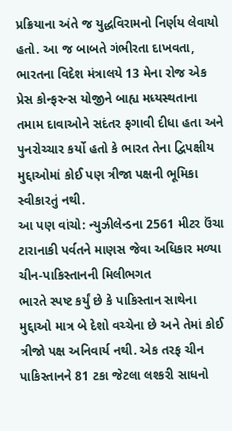પ્રક્રિયાના અંતે જ યુદ્ધવિરામનો નિર્ણય લેવાયો હતો. આ જ બાબતે ગંભીરતા દાખવતા, ભારતના વિદેશ મંત્રાલયે 13 મેના રોજ એક પ્રેસ કોન્ફરન્સ યોજીને બાહ્ય મધ્યસ્થતાના તમામ દાવાઓને સદંતર ફગાવી દીધા હતા અને પુનરોચ્ચાર કર્યો હતો કે ભારત તેના દ્વિપક્ષીય મુદ્દાઓમાં કોઈ પણ ત્રીજા પક્ષની ભૂમિકા સ્વીકારતું નથી.
આ પણ વાંચો: ન્યુઝીલેન્ડના 2561 મીટર ઉંચા ટારાનાકી પર્વતને માણસ જેવા અધિકાર મળ્યા
ચીન-પાકિસ્તાનની મિલીભગત
ભારતે સ્પષ્ટ કર્યું છે કે પાકિસ્તાન સાથેના મુદ્દાઓ માત્ર બે દેશો વચ્ચેના છે અને તેમાં કોઈ ત્રીજો પક્ષ અનિવાર્ય નથી. એક તરફ ચીન પાકિસ્તાનને 81 ટકા જેટલા લશ્કરી સાધનો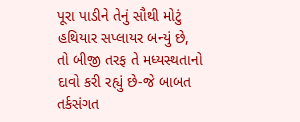પૂરા પાડીને તેનું સૌથી મોટું હથિયાર સપ્લાયર બન્યું છે, તો બીજી તરફ તે મધ્યસ્થતાનો દાવો કરી રહ્યું છે-જે બાબત તર્કસંગત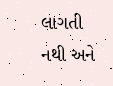લાગતી નથી અને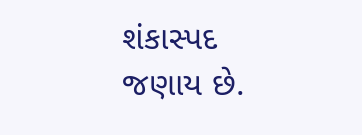શંકાસ્પદ જણાય છે.